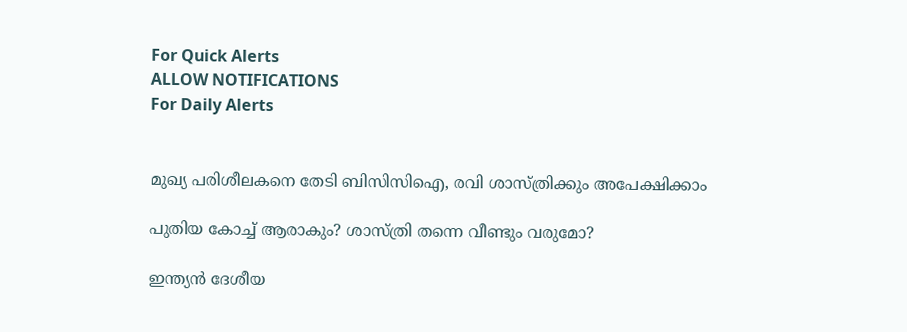For Quick Alerts
ALLOW NOTIFICATIONS
For Daily Alerts


മുഖ്യ പരിശീലകനെ തേടി ബിസിസിഐ, രവി ശാസ്ത്രിക്കും അപേക്ഷിക്കാം

പുതിയ കോച്ച് ആരാകും? ശാസ്ത്രി തന്നെ വീണ്ടും വരുമോ?

ഇന്ത്യന്‍ ദേശീയ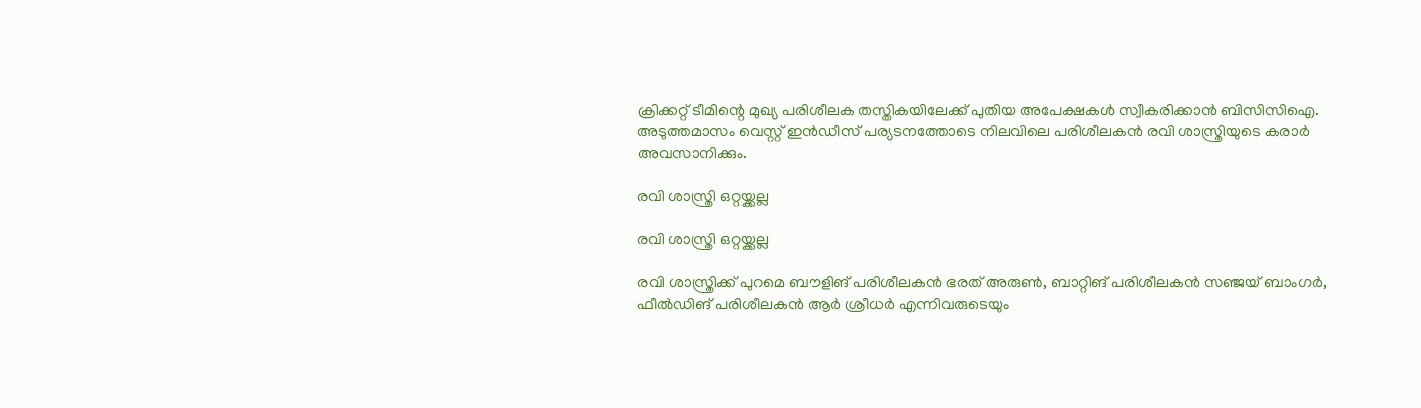ക്രിക്കറ്റ് ടീമിന്റെ മുഖ്യ പരിശീലക തസ്തികയിലേക്ക് പുതിയ അപേക്ഷകള്‍ സ്വീകരിക്കാന്‍ ബിസിസിഐ. അടുത്തമാസം വെസ്റ്റ് ഇന്‍ഡീസ് പര്യടനത്തോടെ നിലവിലെ പരിശീലകന്‍ രവി ശാസ്ത്രിയുടെ കരാര്‍ അവസാനിക്കും.

രവി ശാസ്ത്രി ഒറ്റയ്ക്കല്ല

രവി ശാസ്ത്രി ഒറ്റയ്ക്കല്ല

രവി ശാസ്ത്രിക്ക് പുറമെ ബൗളിങ് പരിശീലകന്‍ ഭരത് അരുണ്‍, ബാറ്റിങ് പരിശീലകന്‍ സഞ്ജയ് ബാംഗര്‍, ഫീല്‍ഡിങ് പരിശീലകന്‍ ആര്‍ ശ്രീധര്‍ എന്നിവരുടെയും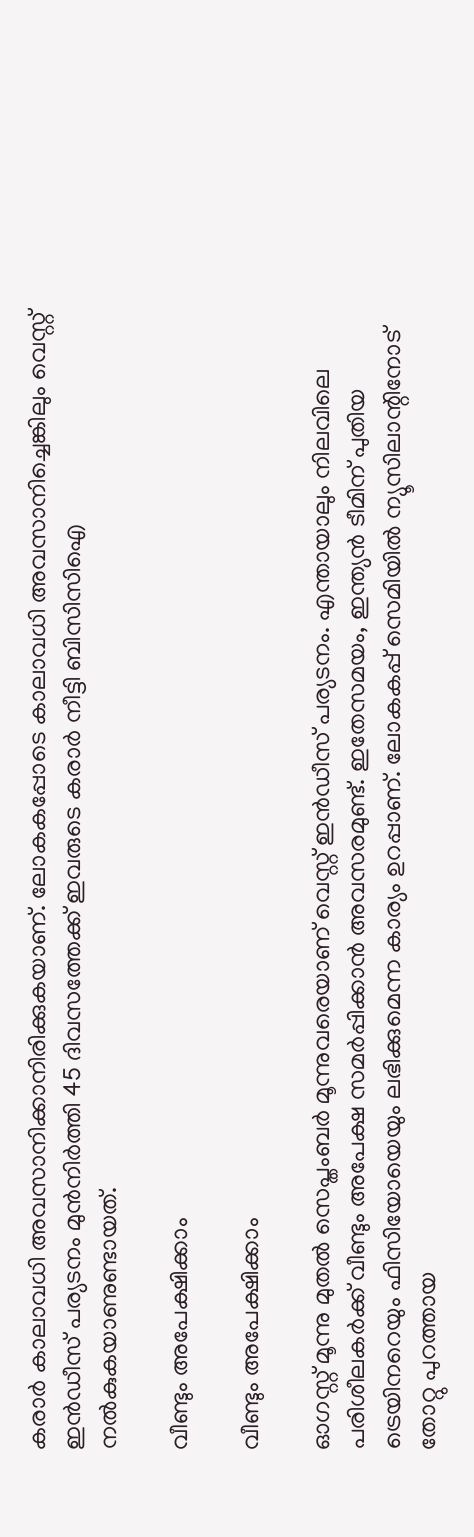കരാര്‍ കാലാവധി അവസാനിക്കാനിരിക്കുകയാണ്. ലോകകപ്പോടെ കാലാവധി അവസാനിച്ചെങ്കിലും വെസ്റ്റ് ഇന്‍ഡീസ് പര്യടനം മുന്‍നിര്‍ത്തി 45 ദിവസത്തേക്ക് ഇവരുടെ കരാര്‍ നീട്ടി ബിസിസിഐ നല്‍കുകയാണുണ്ടായത്.

വീണ്ടും അപേക്ഷിക്കാം

വീണ്ടും അപേക്ഷിക്കാം

ഓഗസ്റ്റ് മൂന്നു മുതല്‍ സെപ്തംബര്‍ മൂന്നുവരെയാണ് വെസ്റ്റ് ഇന്‍ഡീസ് പര്യടനം. എന്തായാലും നിലവിലെ പരിശീലകര്‍ക്ക് വീണ്ടും അപേക്ഷ സമര്‍പ്പിക്കാന്‍ അവസരമുണ്ട്. ഇതേസമയം, ഇന്ത്യന്‍ ടീമിന് പുതിയ ട്രെയിനറെയും ഫിസിയോയെയും ലഭിക്കുമെന്ന കാര്യം ഉറപ്പാണ്. ലോകകപ്പ് സെമിയില്‍ ന്യൂസിലാന്റിനോട് തോറ്റു പുറത്തായ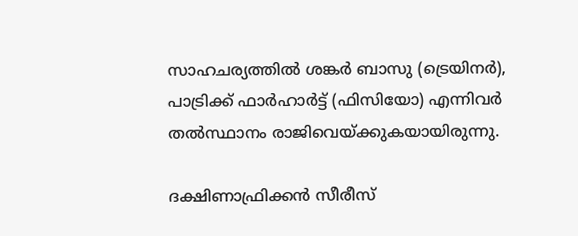സാഹചര്യത്തില്‍ ശങ്കര്‍ ബാസു (ട്രെയിനര്‍), പാട്രിക്ക് ഫാര്‍ഹാര്‍ട്ട് (ഫിസിയോ) എന്നിവര്‍ തല്‍സ്ഥാനം രാജിവെയ്ക്കുകയായിരുന്നു.

ദക്ഷിണാഫ്രിക്കൻ സീരീസ്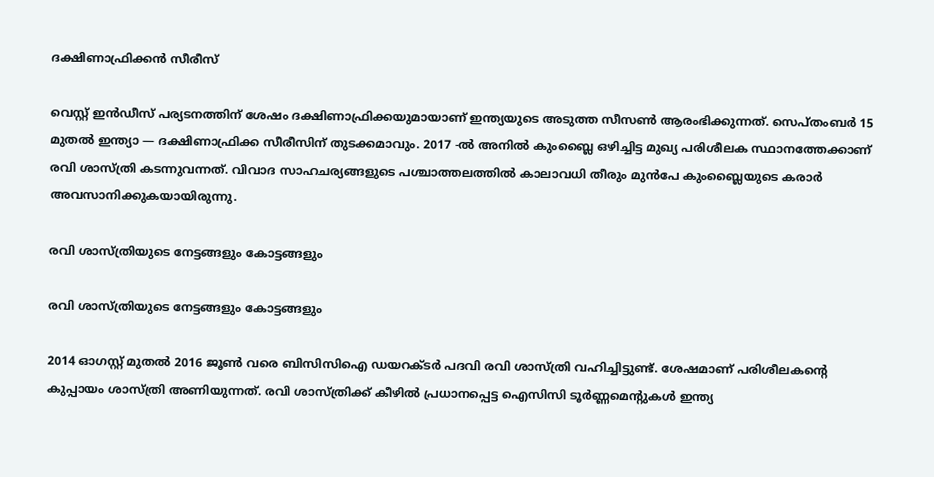ദക്ഷിണാഫ്രിക്കൻ സീരീസ്

വെസ്റ്റ് ഇന്‍ഡീസ് പര്യടനത്തിന് ശേഷം ദക്ഷിണാഫ്രിക്കയുമായാണ് ഇന്ത്യയുടെ അടുത്ത സീസണ്‍ ആരംഭിക്കുന്നത്. സെപ്തംബര്‍ 15 മുതല്‍ ഇന്ത്യാ — ദക്ഷിണാഫ്രിക്ക സീരീസിന് തുടക്കമാവും. 2017 -ല്‍ അനില്‍ കുംബ്ലൈ ഒഴിച്ചിട്ട മുഖ്യ പരിശീലക സ്ഥാനത്തേക്കാണ് രവി ശാസ്ത്രി കടന്നുവന്നത്. വിവാദ സാഹചര്യങ്ങളുടെ പശ്ചാത്തലത്തില്‍ കാലാവധി തീരും മുന്‍പേ കുംബ്ലൈയുടെ കരാര്‍ അവസാനിക്കുകയായിരുന്നു.

രവി ശാസ്ത്രിയുടെ നേട്ടങ്ങളും കോട്ടങ്ങളും

രവി ശാസ്ത്രിയുടെ നേട്ടങ്ങളും കോട്ടങ്ങളും

2014 ഓഗസ്റ്റ് മുതല്‍ 2016 ജൂണ്‍ വരെ ബിസിസിഐ ഡയറക്ടര്‍ പദവി രവി ശാസ്ത്രി വഹിച്ചിട്ടുണ്ട്. ശേഷമാണ് പരിശീലകന്റെ കുപ്പായം ശാസ്ത്രി അണിയുന്നത്. രവി ശാസ്ത്രിക്ക് കീഴില്‍ പ്രധാനപ്പെട്ട ഐസിസി ടൂര്‍ണ്ണമെന്റുകള്‍ ഇന്ത്യ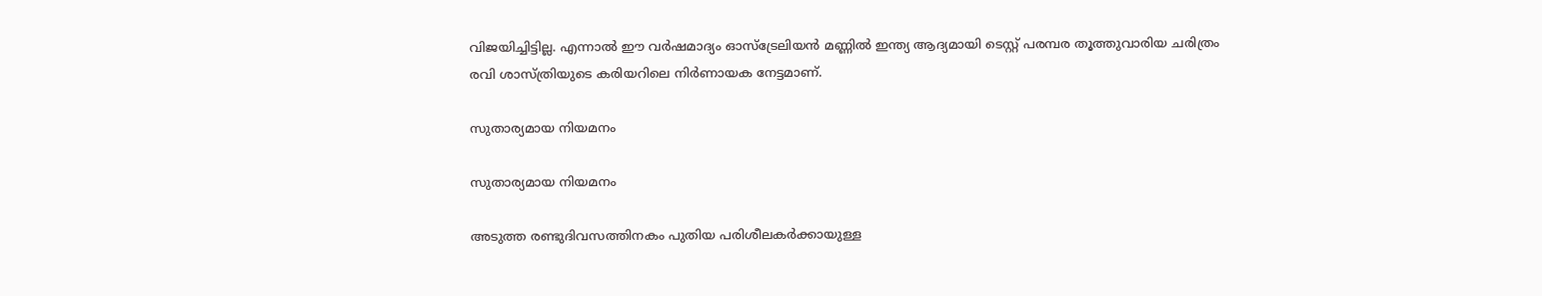വിജയിച്ചിട്ടില്ല. എന്നാല്‍ ഈ വര്‍ഷമാദ്യം ഓസ്‌ട്രേലിയന്‍ മണ്ണില്‍ ഇന്ത്യ ആദ്യമായി ടെസ്റ്റ് പരമ്പര തൂത്തുവാരിയ ചരിത്രം രവി ശാസ്ത്രിയുടെ കരിയറിലെ നിര്‍ണായക നേട്ടമാണ്.

സുതാര്യമായ നിയമനം

സുതാര്യമായ നിയമനം

അടുത്ത രണ്ടുദിവസത്തിനകം പുതിയ പരിശീലകര്‍ക്കായുള്ള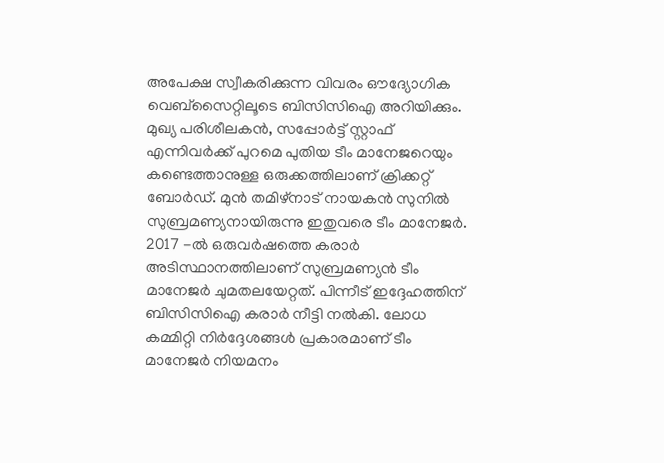അപേക്ഷ സ്വീകരിക്കുന്ന വിവരം ഔദ്യോഗിക വെബ്‌സൈറ്റിലൂടെ ബിസിസിഐ അറിയിക്കും. മുഖ്യ പരിശീലകന്‍, സപ്പോര്‍ട്ട് സ്റ്റാഫ് എന്നിവര്‍ക്ക് പുറമെ പുതിയ ടീം മാനേജറെയും കണ്ടെത്താനുള്ള ഒരുക്കത്തിലാണ് ക്രിക്കറ്റ് ബോര്‍ഡ്. മുന്‍ തമിഴ്‌നാട് നായകന്‍ സുനില്‍ സുബ്രമണ്യനായിരുന്നു ഇതുവരെ ടീം മാനേജര്‍. 2017 -ല്‍ ഒരുവര്‍ഷത്തെ കരാര്‍ അടിസ്ഥാനത്തിലാണ് സുബ്രമണ്യന്‍ ടീം മാനേജര്‍ ചുമതലയേറ്റത്. പിന്നീട് ഇദ്ദേഹത്തിന് ബിസിസിഐ കരാര്‍ നീട്ടി നല്‍കി. ലോധ കമ്മിറ്റി നിര്‍ദ്ദേശങ്ങള്‍ പ്രകാരമാണ് ടീം മാനേജര്‍ നിയമനം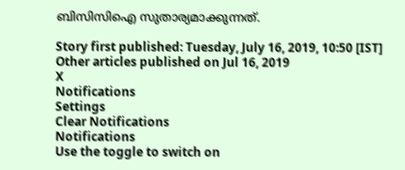ബിസിസിഐ സുതാര്യമാക്കുന്നത്.

Story first published: Tuesday, July 16, 2019, 10:50 [IST]
Other articles published on Jul 16, 2019
X
Notifications
Settings
Clear Notifications
Notifications
Use the toggle to switch on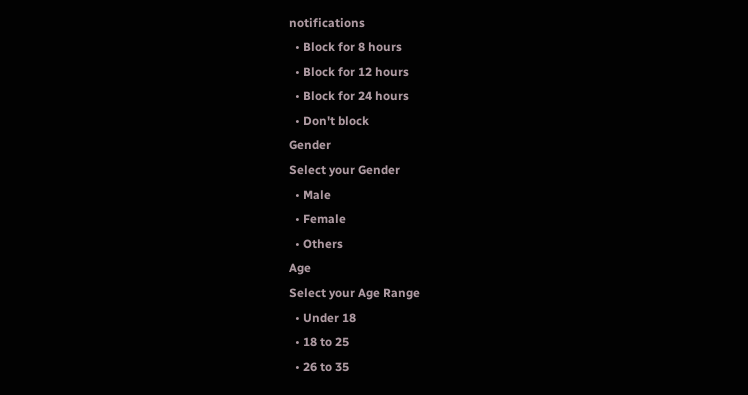notifications
  • Block for 8 hours
  • Block for 12 hours
  • Block for 24 hours
  • Don't block
Gender
Select your Gender
  • Male
  • Female
  • Others
Age
Select your Age Range
  • Under 18
  • 18 to 25
  • 26 to 35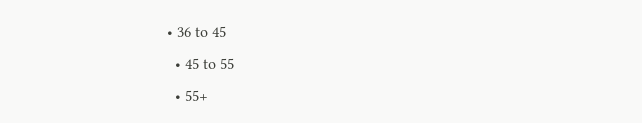• 36 to 45
  • 45 to 55
  • 55+